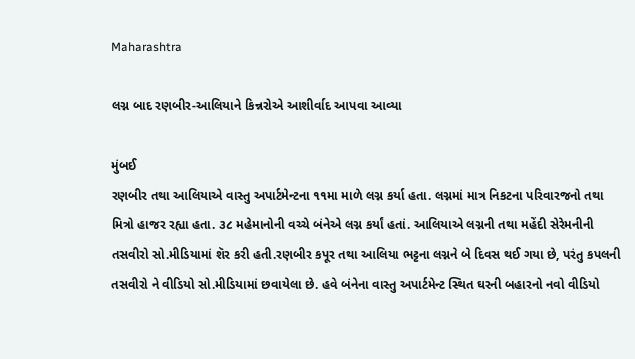Maharashtra

લગ્ન બાદ રણબીર-આલિયાને કિન્નરોએ આશીર્વાદ આપવા આવ્યા

મુંબઈ
રણબીર તથા આલિયાએ વાસ્તુ અપાર્ટમેન્ટના ૧૧મા માળે લગ્ન કર્યા હતા. લગ્નમાં માત્ર નિકટના પરિવારજનો તથા મિત્રો હાજર રહ્યા હતા. ૩૮ મહેમાનોની વચ્ચે બંનેએ લગ્ન કર્યાં હતાં. આલિયાએ લગ્નની તથા મહેંદી સેરેમનીની તસવીરો સો.મીડિયામાં શૅર કરી હતી.રણબીર કપૂર તથા આલિયા ભટ્ટના લગ્નને બે દિવસ થઈ ગયા છે, પરંતુ કપલની તસવીરો ને વીડિયો સો.મીડિયામાં છવાયેલા છે. હવે બંનેના વાસ્તુ અપાર્ટમેન્ટ સ્થિત ઘરની બહારનો નવો વીડિયો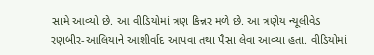સામે આવ્યો છે. આ વીડિયોમાં ત્રણ કિન્નર મળે છે. આ ત્રણેય ન્યૂલીવેડ રણબીર-આલિયાને આશીર્વાદ આપવા તથા પૈસા લેવા આવ્યા હતા. વીડિયોમાં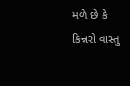મળે છે કે કિન્નરો વાસ્તુ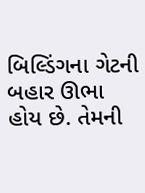બિલ્ડિંગના ગેટની બહાર ઊભા હોય છે. તેમની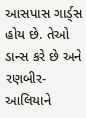આસપાસ ગાર્ડ્‌સ હોય છે. તેઓ ડાન્સ કરે છે અને રણબીર-આલિયાને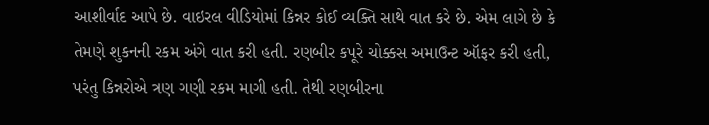આશીર્વાદ આપે છે. વાઇરલ વીડિયોમાં કિન્નર કોઈ વ્યક્તિ સાથે વાત કરે છે. એમ લાગે છે કે તેમણે શુકનની રકમ અંગે વાત કરી હતી. રણબીર કપૂરે ચોક્કસ અમાઉન્ટ ઑફર કરી હતી, પરંતુ કિન્નરોએ ત્રણ ગણી રકમ માગી હતી. તેથી રણબીરના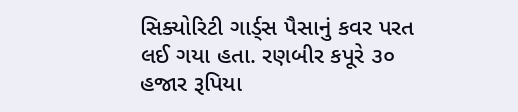સિક્યોરિટી ગાર્ડ્‌સ પૈસાનું કવર પરત લઈ ગયા હતા. રણબીર કપૂરે ૩૦ હજાર રૂપિયા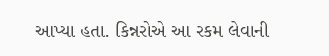આપ્યા હતા. કિન્નરોએ આ રકમ લેવાની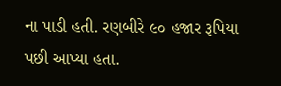ના પાડી હતી. રણબીરે ૯૦ હજાર રૂપિયા પછી આપ્યા હતા.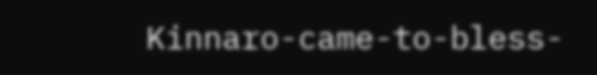Kinnaro-came-to-bless-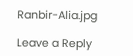Ranbir-Alia.jpg

Leave a Reply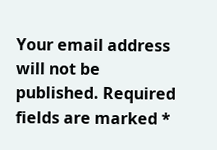Your email address will not be published. Required fields are marked *